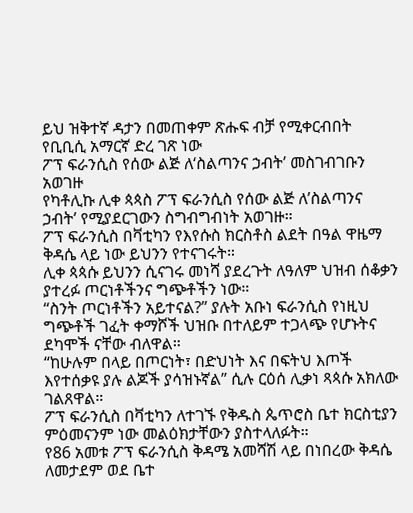ይህ ዝቅተኛ ዳታን በመጠቀም ጽሑፍ ብቻ የሚቀርብበት የቢቢሲ አማርኛ ድረ ገጽ ነው
ፖፕ ፍራንሲስ የሰው ልጅ ለ‘ስልጣንና ኃብት’ መስገብገቡን አወገዙ
የካቶሊኩ ሊቀ ጳጳስ ፖፕ ፍራንሲስ የሰው ልጅ ለ’ስልጣንና ኃብት’ የሚያደርገውን ስግብግብነት አወገዙ።
ፖፕ ፍራንሲስ በቫቲካን የእየሱስ ክርስቶስ ልደት በዓል ዋዜማ ቅዳሴ ላይ ነው ይህንን የተናገሩት።
ሊቀ ጳጳሱ ይህንን ሲናገሩ መነሻ ያደረጉት ለዓለም ህዝብ ሰቆቃን ያተረፉ ጦርነቶችንና ግጭቶችን ነው።
“ስንት ጦርነቶችን አይተናል?” ያሉት አቡነ ፍራንሲስ የነዚህ ግጭቶች ገፈት ቀማሾች ህዝቡ በተለይም ተጋላጭ የሆኑትና ደካሞች ናቸው ብለዋል።
“ከሁሉም በላይ በጦርነት፣ በድህነት እና በፍትህ እጦች እየተሰቃዩ ያሉ ልጆች ያሳዝኑኛል” ሲሉ ርዕሰ ሊቃነ ጻጳሱ አክለው ገልጸዋል።
ፖፕ ፍራንሲስ በቫቲካን ለተገኙ የቅዱስ ጴጥሮስ ቤተ ክርስቲያን ምዕመናንም ነው መልዕክታቸውን ያስተላለፉት።
የ86 አመቱ ፖፕ ፍራንሲስ ቅዳሜ አመሻሽ ላይ በነበረው ቅዳሴ ለመታደም ወደ ቤተ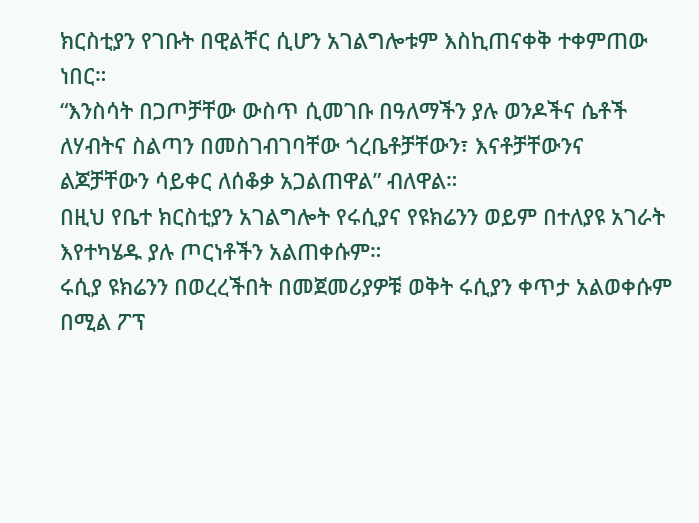ክርስቲያን የገቡት በዊልቸር ሲሆን አገልግሎቱም እስኪጠናቀቅ ተቀምጠው ነበር።
“እንስሳት በጋጦቻቸው ውስጥ ሲመገቡ በዓለማችን ያሉ ወንዶችና ሴቶች ለሃብትና ስልጣን በመስገብገባቸው ጎረቤቶቻቸውን፣ እናቶቻቸውንና ልጆቻቸውን ሳይቀር ለሰቆቃ አጋልጠዋል” ብለዋል።
በዚህ የቤተ ክርስቲያን አገልግሎት የሩሲያና የዩክሬንን ወይም በተለያዩ አገራት እየተካሄዱ ያሉ ጦርነቶችን አልጠቀሱም።
ሩሲያ ዩክሬንን በወረረችበት በመጀመሪያዎቹ ወቅት ሩሲያን ቀጥታ አልወቀሱም በሚል ፖፕ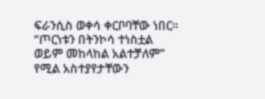ፍራንሲስ ወቀሳ ቀርቦባቸው ነበር።
“ጦርነቱን በትንኮሳ ተነስቷል ወይም መከላከል አልተቻለም” የሚል አስተያየታቸውን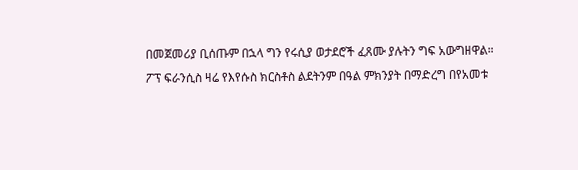በመጀመሪያ ቢሰጡም በኋላ ግን የሩሲያ ወታደሮች ፈጸሙ ያሉትን ግፍ አውግዘዋል።
ፖፕ ፍራንሲስ ዛሬ የእየሱስ ክርስቶስ ልደትንም በዓል ምክንያት በማድረግ በየአመቱ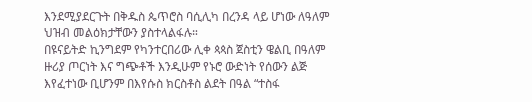እንደሚያደርጉት በቅዱስ ጴጥሮስ ባሲሊካ በረንዳ ላይ ሆነው ለዓለም ህዝብ መልዕክታቸውን ያስተላልፋሉ።
በዩናይትድ ኪንግደም የካንተርበሪው ሊቀ ጳጳስ ጀስቲን ዌልቢ በዓለም ዙሪያ ጦርነት እና ግጭቶች እንዲሁም የኑሮ ውድነት የሰውን ልጅ እየፈተነው ቢሆንም በእየሱስ ክርስቶስ ልደት በዓል “ተስፋ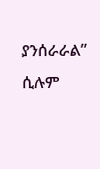ያንሰራራል” ሲሉም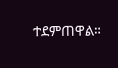ተደምጠዋል።